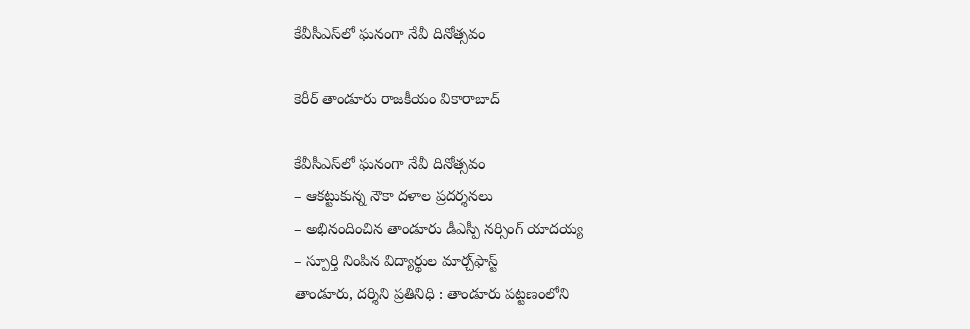కేవీసీఎస్‌లో ఘనంగా నేవీ దినోత్సవం

కెరీర్ తాండూరు రాజకీయం వికారాబాద్

కేవీసీఎస్‌లో ఘనంగా నేవీ దినోత్సవం
– ఆకట్టుకున్న నౌకా దళాల ప్రదర్శనలు
– అభినందించిన తాండూరు డీఎస్పీ నర్సింగ్ యాదయ్య
– స్పూర్తి నింపిన విద్యార్థుల మార్చ్‌ఫాస్ట్
తాండూరు, దర్శిని ప్రతినిధి : తాండూరు పట్టణంలోని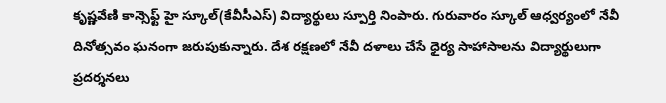కృష్ణవేణి కాన్సెఫ్ట్ హై స్కూల్‌(కేవీసీఎస్) విద్యార్థులు స్పూర్తి నింపారు. గురువారం స్కూల్ ఆధ్వర్యంలో నేవీ దినోత్సవం ఘనంగా జరుపుకున్నారు. దేశ రక్షణలో నేవీ దళాలు చేసే ధైర్య సాహాసాలను విద్యార్థులుగా ప్రదర్శనలు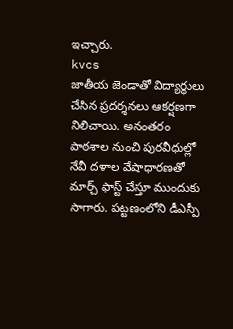ఇచ్చారు.
kvcs
జాతీయ జెండాతో విద్యార్థులు చేసిన ప్రదర్శనలు ఆకర్షణగా నిలిచాయి. అనంతరం పాఠశాల నుంచి పురవీధుల్లో నేవీ దళాల వేషాధారణతో మార్చ్ ఫాస్ట్ చేస్తూ ముందుకు సాగారు. పట్టణంలోని డీఎస్పీ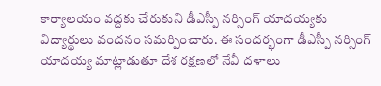కార్యాలయం వద్దకు చేరుకుని డీఎస్పీ నర్సింగ్ యాదయ్యకు విద్యార్థులు వందనం సమర్పించారు. ఈ సందర్భంగా డీఎస్పీ నర్సింగ్ యాదయ్య మాట్లాడుతూ దేశ రక్షణలో నేవీ దళాలు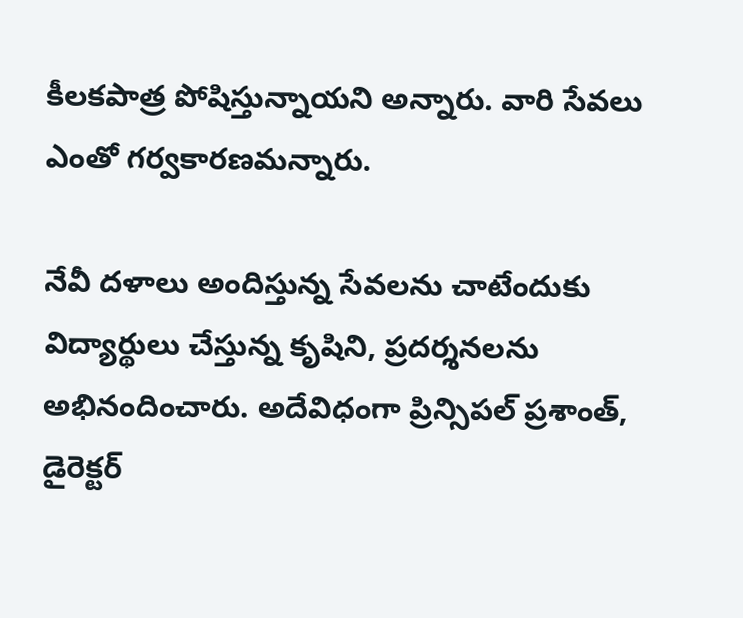కీలకపాత్ర పోషిస్తున్నాయని అన్నారు. వారి సేవలు ఎంతో గర్వకారణమన్నారు.

నేవీ దళాలు అందిస్తున్న సేవలను చాటేందుకు విద్యార్థులు చేస్తున్న కృషిని, ప్రదర్శనలను అభినందించారు. అదేవిధంగా ప్రిన్సిపల్ ప్రశాంత్, డైరెక్టర్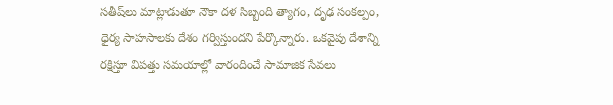సతీష్‌లు మాట్లాడుతూ నౌకా దళ సిబ్బంది త్యాగం, దృఢ సంకల్పం, ధైర్య సాహసాలకు దేశం గర్విస్తుందని పేర్కొన్నారు. ఒకవైపు దేశాన్ని రక్షిస్తూ విపత్తు సమయాల్లో వారందించే సామాజిక సేవలు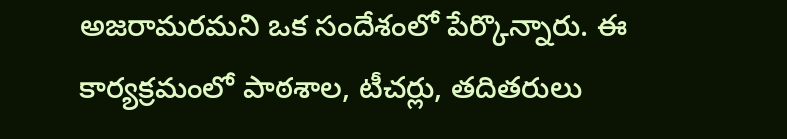అజరామరమని ఒక సందేశంలో పేర్కొన్నారు. ఈ కార్యక్రమంలో పాఠశాల, టీచర్లు, తదితరులు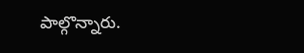పాల్గొన్నారు.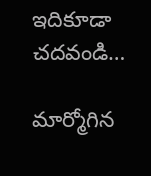ఇదికూడా చదవండి…

మార్మోగిన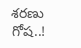శరణు గోష..!